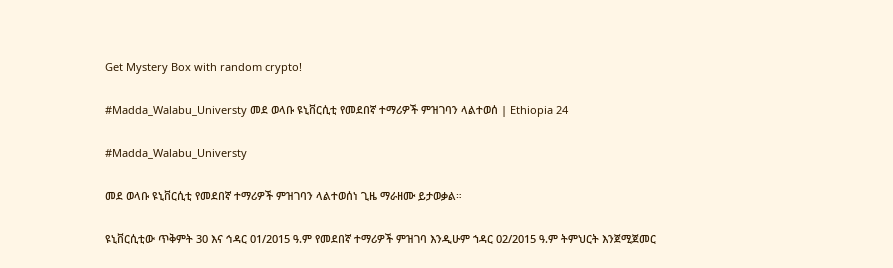Get Mystery Box with random crypto!

#Madda_Walabu_Universty መደ ወላቡ ዩኒቨርሲቲ የመደበኛ ተማሪዎች ምዝገባን ላልተወሰ | Ethiopia 24

#Madda_Walabu_Universty

መደ ወላቡ ዩኒቨርሲቲ የመደበኛ ተማሪዎች ምዝገባን ላልተወሰነ ጊዜ ማራዘሙ ይታወቃል።

ዩኒቨርሲቲው ጥቅምት 30 እና ኅዳር 01/2015 ዓ.ም የመደበኛ ተማሪዎች ምዝገባ እንዲሁም ኀዳር 02/2015 ዓ.ም ትምህርት እንጀሚጀመር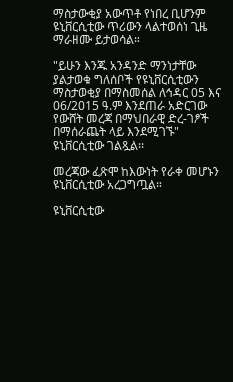ማስታውቂያ አውጥቶ የነበረ ቢሆንም ዩኒቨርሲቲው ጥሪውን ላልተወሰነ ጊዜ ማራዘሙ ይታወሳል።

"ይሁን እንጁ አንዳንድ ማንነታቸው ያልታወቁ ግለሰቦች የዩኒቨርሲቲውን ማስታወቂያ በማስመሰል ለኅዳር 05 እና 06/2015 ዓ.ም እንደጠራ አድርገው የውሸት መረጃ በማህበራዊ ድረ-ገፆች በማሰራጨት ላይ እንደሚገኙ" ዩኒቨርሲቲው ገልጿል፡፡

መረጃው ፈጽሞ ከእውነት የራቀ መሆኑን ዩኒቨርሲቲው አረጋግጧል።

ዩኒቨርሲቲው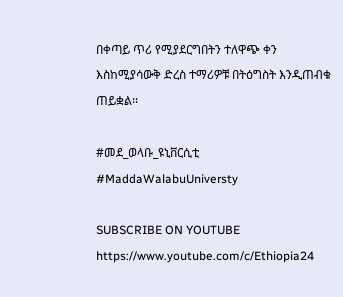በቀጣይ ጥሪ የሚያደርግበትን ተለዋጭ ቀን እስከሚያሳውቅ ድረስ ተማሪዎቹ በትዕግስት እንዲጠብቁ ጠይቋል፡፡

#መደ_ወላቡ_ዩኒቨርሲቲ
#MaddaWalabuUniversty

SUBSCRIBE ON YOUTUBE
https://www.youtube.com/c/Ethiopia24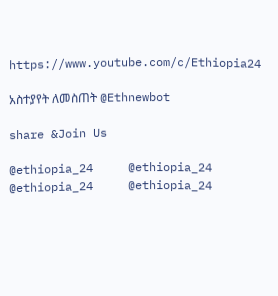https://www.youtube.com/c/Ethiopia24

አስተያየት ለመስጠት @Ethnewbot

share &Join Us

@ethiopia_24     @ethiopia_24
@ethiopia_24     @ethiopia_24